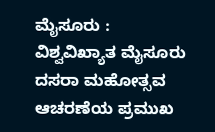ಮೈಸೂರು : ವಿಶ್ವವಿಖ್ಯಾತ ಮೈಸೂರು ದಸರಾ ಮಹೋತ್ಸವ ಆಚರಣೆಯ ಪ್ರಮುಖ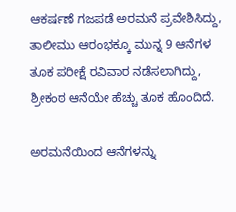ಆಕರ್ಷಣೆ ಗಜಪಡೆ ಅರಮನೆ ಪ್ರವೇಶಿಸಿದ್ದು, ತಾಲೀಮು ಆರಂಭಕ್ಕೂ‌ ಮುನ್ನ 9 ಆನೆಗಳ ತೂಕ ಪರೀಕ್ಷೆ ರವಿವಾರ ನಡೆಸಲಾಗಿದ್ದು, ಶ್ರೀಕಂಠ ಆನೆಯೇ ಹೆಚ್ಚು ತೂಕ ಹೊಂದಿದೆ.

ಅರಮನೆಯಿಂದ ಆನೆಗಳನ್ನು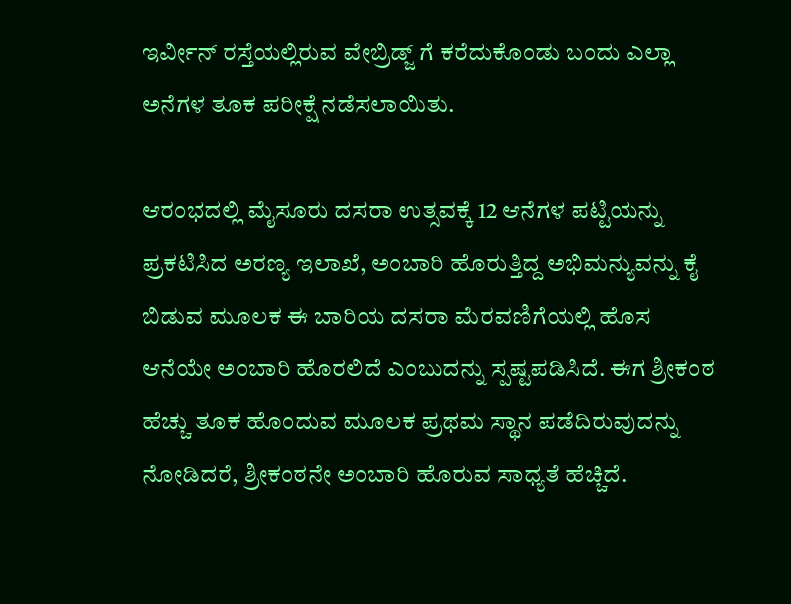ಇರ್ವೀನ್ ರಸ್ತೆಯಲ್ಲಿರುವ ವೇಬ್ರಿಡ್ಜ್ ಗೆ ಕರೆದುಕೊಂಡು ಬಂದು ಎಲ್ಲಾ ಅನೆಗಳ ತೂಕ ಪರೀಕ್ಷೆ ನಡೆಸಲಾಯಿತು.

ಆರಂಭದಲ್ಲಿ ಮೈಸೂರು ದಸರಾ ಉತ್ಸವಕ್ಕೆ 12 ಆನೆಗಳ ಪಟ್ಟಿಯನ್ನು ಪ್ರಕಟಿಸಿದ ಅರಣ್ಯ ಇಲಾಖೆ, ಅಂಬಾರಿ ಹೊರುತ್ತಿದ್ದ ಅಭಿಮನ್ಯುವನ್ನು ಕೈ ಬಿಡುವ ಮೂಲಕ ಈ ಬಾರಿಯ ದಸರಾ ಮೆರವಣಿಗೆಯಲ್ಲಿ ಹೊಸ ಆನೆಯೇ ಅಂಬಾರಿ ಹೊರಲಿದೆ ಎಂಬುದನ್ನು ಸ್ಪಷ್ಟಪಡಿಸಿದೆ. ಈಗ ಶ್ರೀಕಂಠ ಹೆಚ್ಚು ತೂಕ ಹೊಂದುವ ಮೂಲಕ ಪ್ರಥಮ ಸ್ಥಾನ ಪಡೆದಿರುವುದನ್ನು ನೋಡಿದರೆ, ಶ್ರೀಕಂಠನೇ ಅಂಬಾರಿ ಹೊರುವ ಸಾಧ್ಯತೆ ಹೆಚ್ಚಿದೆ.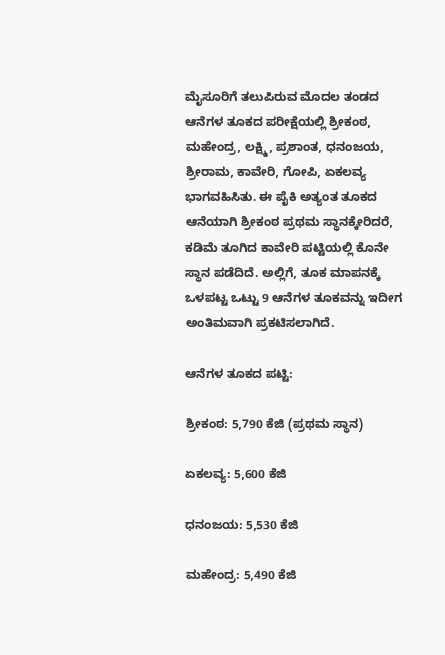ಮೈಸೂರಿಗೆ ತಲುಪಿರುವ ಮೊದಲ ತಂಡದ ಆನೆಗಳ ತೂಕದ ಪರೀಕ್ಷೆಯಲ್ಲಿ ಶ್ರೀಕಂಠ, ಮಹೇಂದ್ರ, ಲಕ್ಷ್ಮಿ, ಪ್ರಶಾಂತ, ಧನಂಜಯ, ಶ್ರೀರಾಮ, ಕಾವೇರಿ, ಗೋಪಿ, ಏಕಲವ್ಯ ಭಾಗವಹಿಸಿತು. ಈ ಪೈಕಿ ಅತ್ಯಂತ ತೂಕದ ಆನೆಯಾಗಿ ಶ್ರೀಕಂಠ ಪ್ರಥಮ ಸ್ಥಾನಕ್ಕೇರಿದರೆ, ಕಡಿಮೆ ತೂಗಿದ ಕಾವೇರಿ ಪಟ್ಟಿಯಲ್ಲಿ ಕೊನೇ ಸ್ಥಾನ ಪಡೆದಿದೆ. ಅಲ್ಲಿಗೆ, ತೂಕ ಮಾಪನಕ್ಕೆ ಒಳಪಟ್ಟ ಒಟ್ಟು 9 ಆನೆಗಳ ತೂಕವನ್ನು ಇದೀಗ ಅಂತಿಮವಾಗಿ ಪ್ರಕಟಿಸಲಾಗಿದೆ.

ಆನೆಗಳ ತೂಕದ ಪಟ್ಟಿ:

ಶ್ರೀಕಂಠ: 5,790 ಕೆಜಿ (ಪ್ರಥಮ ಸ್ಥಾನ)

ಏಕಲವ್ಯ: 5,600 ಕೆಜಿ

ಧನಂಜಯ: 5,530 ಕೆಜಿ

ಮಹೇಂದ್ರ: 5,490 ಕೆಜಿ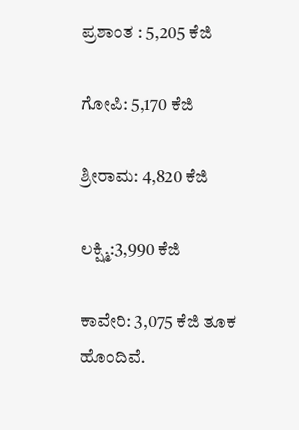ಪ್ರಶಾಂತ : 5,205 ಕೆಜಿ

ಗೋಪಿ: 5,170 ಕೆಜಿ

ಶ್ರೀರಾಮ: 4,820 ಕೆಜಿ

ಲಕ್ಷ್ಮಿ:3,990 ಕೆಜಿ

ಕಾವೇರಿ: 3,075 ಕೆಜಿ ತೂಕ ಹೊಂದಿವೆ.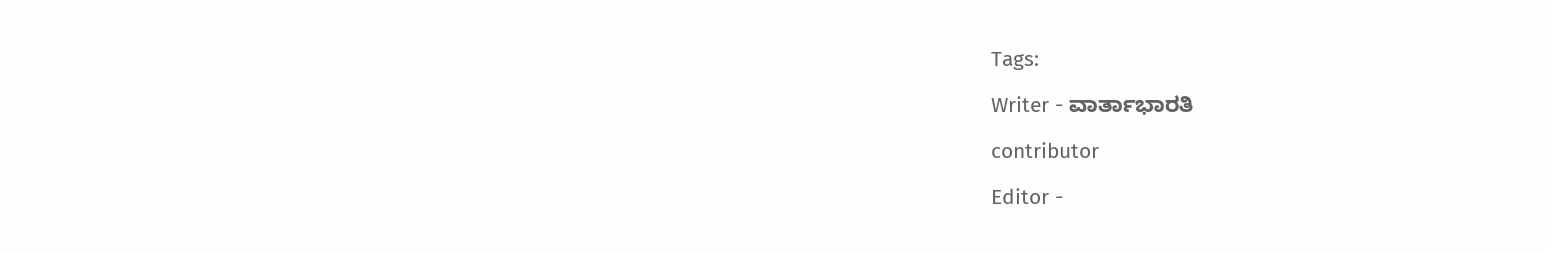Tags:

Writer - ವಾರ್ತಾಭಾರತಿ

contributor

Editor -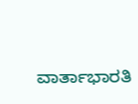ವಾರ್ತಾಭಾರತಿ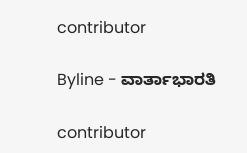contributor

Byline - ವಾರ್ತಾಭಾರತಿ

contributor